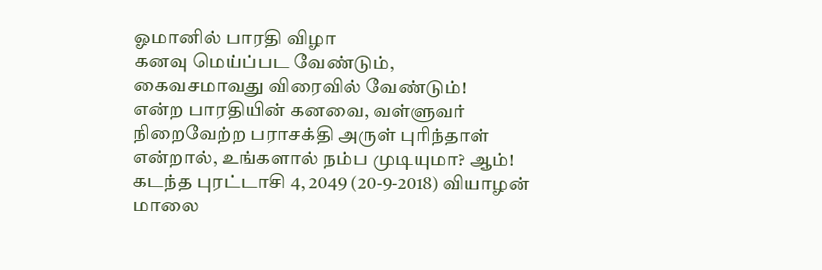ஓமானில் பாரதி விழா
கனவு மெய்ப்பட வேண்டும்,
கைவசமாவது விரைவில் வேண்டும்!
என்ற பாரதியின் கனவை, வள்ளுவர் நிறைவேற்ற பராசக்தி அருள் புரிந்தாள் என்றால், உங்களால் நம்ப முடியுமா? ஆம்!
கடந்த புரட்டாசி 4, 2049 (20-9-2018) வியாழன் மாலை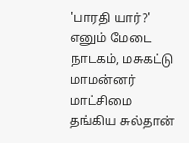'பாரதி யார்?' எனும் மேடை நாடகம், மசுகட்டு மாமன்னர் மாட்சிமை தங்கிய சுல்தான்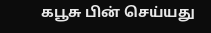கபூசு பின் செய்யது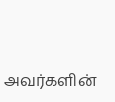அவர்களின்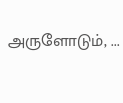அருளோடும், ...